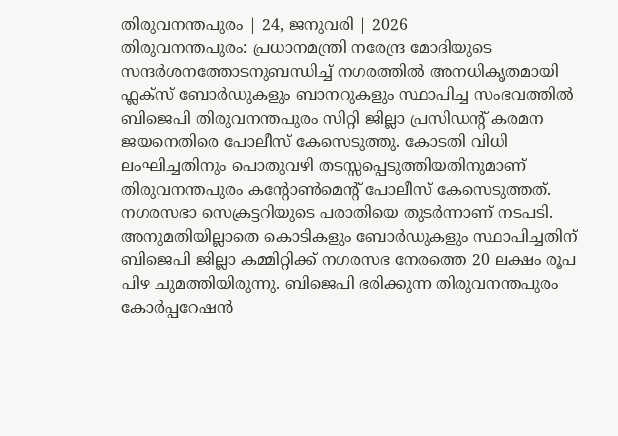തിരുവനന്തപുരം | 24, ജനുവരി | 2026
തിരുവനന്തപുരം: പ്രധാനമന്ത്രി നരേന്ദ്ര മോദിയുടെ സന്ദർശനത്തോടനുബന്ധിച്ച് നഗരത്തിൽ അനധികൃതമായി ഫ്ലക്സ് ബോർഡുകളും ബാനറുകളും സ്ഥാപിച്ച സംഭവത്തിൽ ബിജെപി തിരുവനന്തപുരം സിറ്റി ജില്ലാ പ്രസിഡന്റ് കരമന ജയനെതിരെ പോലീസ് കേസെടുത്തു. കോടതി വിധി ലംഘിച്ചതിനും പൊതുവഴി തടസ്സപ്പെടുത്തിയതിനുമാണ് തിരുവനന്തപുരം കന്റോൺമെന്റ് പോലീസ് കേസെടുത്തത്. നഗരസഭാ സെക്രട്ടറിയുടെ പരാതിയെ തുടർന്നാണ് നടപടി.
അനുമതിയില്ലാതെ കൊടികളും ബോർഡുകളും സ്ഥാപിച്ചതിന് ബിജെപി ജില്ലാ കമ്മിറ്റിക്ക് നഗരസഭ നേരത്തെ 20 ലക്ഷം രൂപ പിഴ ചുമത്തിയിരുന്നു. ബിജെപി ഭരിക്കുന്ന തിരുവനന്തപുരം കോർപ്പറേഷൻ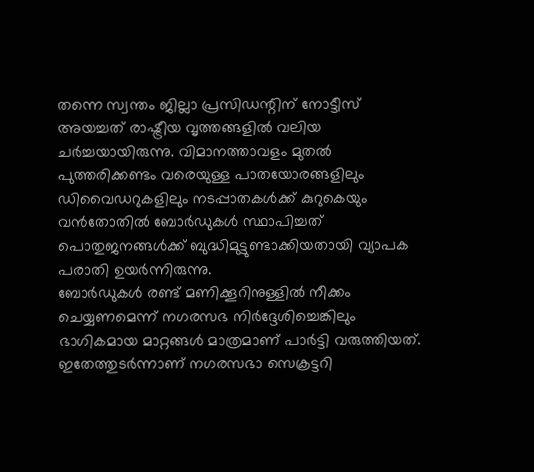തന്നെ സ്വന്തം ജില്ലാ പ്രസിഡന്റിന് നോട്ടീസ് അയച്ചത് രാഷ്ട്രീയ വൃത്തങ്ങളിൽ വലിയ ചർച്ചയായിരുന്നു. വിമാനത്താവളം മുതൽ പുത്തരിക്കണ്ടം വരെയുള്ള പാതയോരങ്ങളിലും ഡിവൈഡറുകളിലും നടപ്പാതകൾക്ക് കുറുകെയും വൻതോതിൽ ബോർഡുകൾ സ്ഥാപിച്ചത് പൊതുജനങ്ങൾക്ക് ബുദ്ധിമുട്ടുണ്ടാക്കിയതായി വ്യാപക പരാതി ഉയർന്നിരുന്നു.
ബോർഡുകൾ രണ്ട് മണിക്കൂറിനുള്ളിൽ നീക്കം ചെയ്യണമെന്ന് നഗരസഭ നിർദ്ദേശിച്ചെങ്കിലും ഭാഗികമായ മാറ്റങ്ങൾ മാത്രമാണ് പാർട്ടി വരുത്തിയത്. ഇതേത്തുടർന്നാണ് നഗരസഭാ സെക്രട്ടറി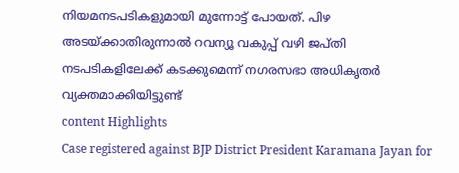നിയമനടപടികളുമായി മുന്നോട്ട് പോയത്. പിഴ അടയ്ക്കാതിരുന്നാൽ റവന്യൂ വകുപ്പ് വഴി ജപ്തി നടപടികളിലേക്ക് കടക്കുമെന്ന് നഗരസഭാ അധികൃതർ വ്യക്തമാക്കിയിട്ടുണ്ട്
content Highlights
Case registered against BJP District President Karamana Jayan for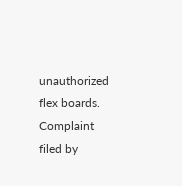unauthorized flex boards.
Complaint filed by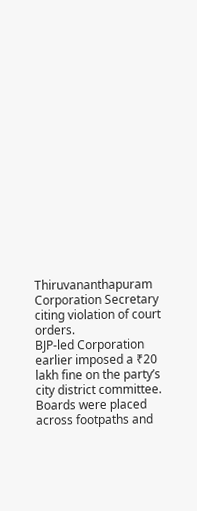Thiruvananthapuram Corporation Secretary citing violation of court orders.
BJP-led Corporation earlier imposed a ₹20 lakh fine on the party’s city district committee.
Boards were placed across footpaths and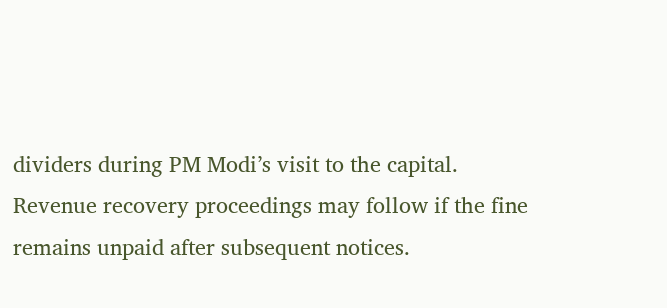dividers during PM Modi’s visit to the capital.
Revenue recovery proceedings may follow if the fine remains unpaid after subsequent notices.